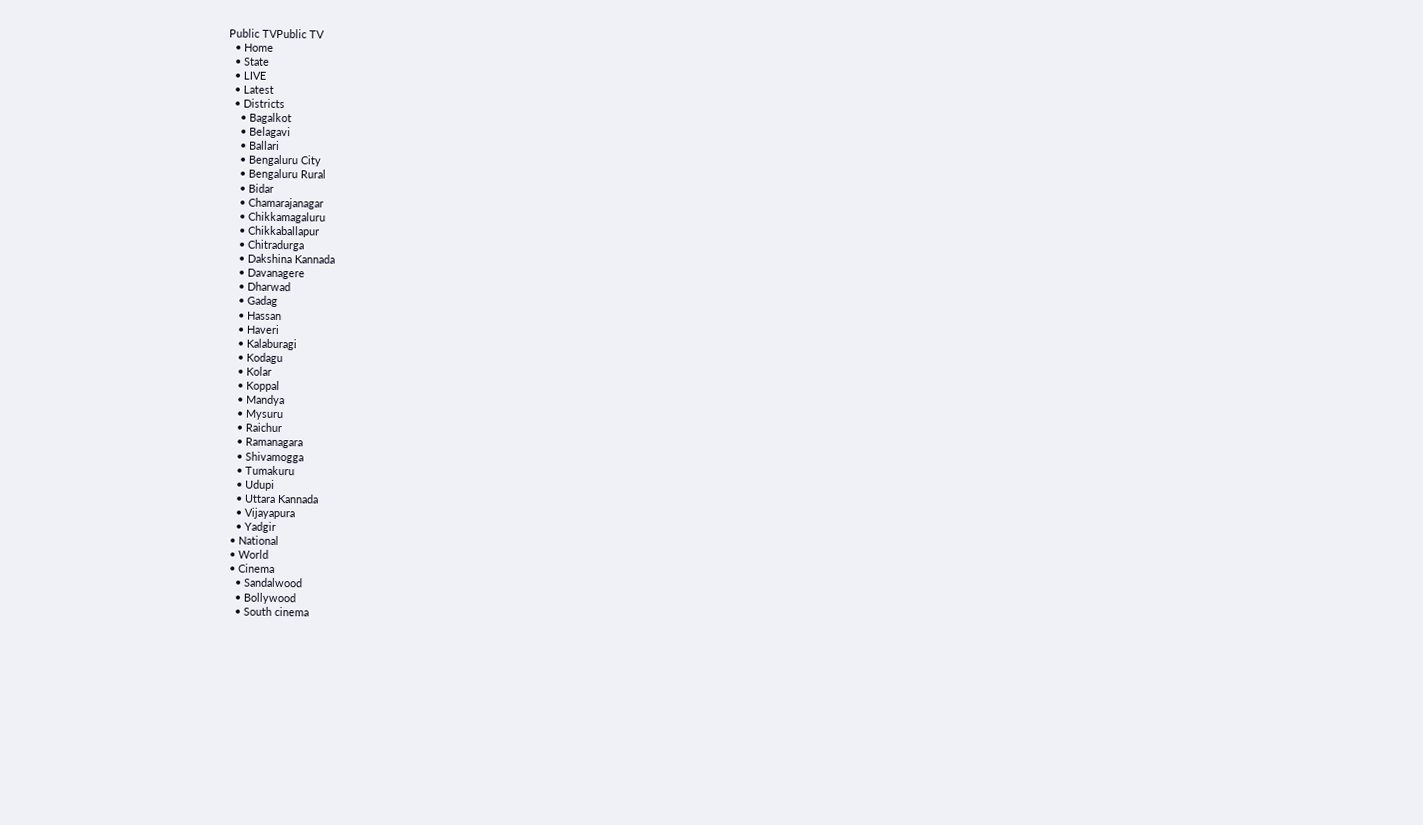Public TVPublic TV
  • Home
  • State
  • LIVE
  • Latest
  • Districts
    • Bagalkot
    • Belagavi
    • Ballari
    • Bengaluru City
    • Bengaluru Rural
    • Bidar
    • Chamarajanagar
    • Chikkamagaluru
    • Chikkaballapur
    • Chitradurga
    • Dakshina Kannada
    • Davanagere
    • Dharwad
    • Gadag
    • Hassan
    • Haveri
    • Kalaburagi
    • Kodagu
    • Kolar
    • Koppal
    • Mandya
    • Mysuru
    • Raichur
    • Ramanagara
    • Shivamogga
    • Tumakuru
    • Udupi
    • Uttara Kannada
    • Vijayapura
    • Yadgir
  • National
  • World
  • Cinema
    • Sandalwood
    • Bollywood
    • South cinema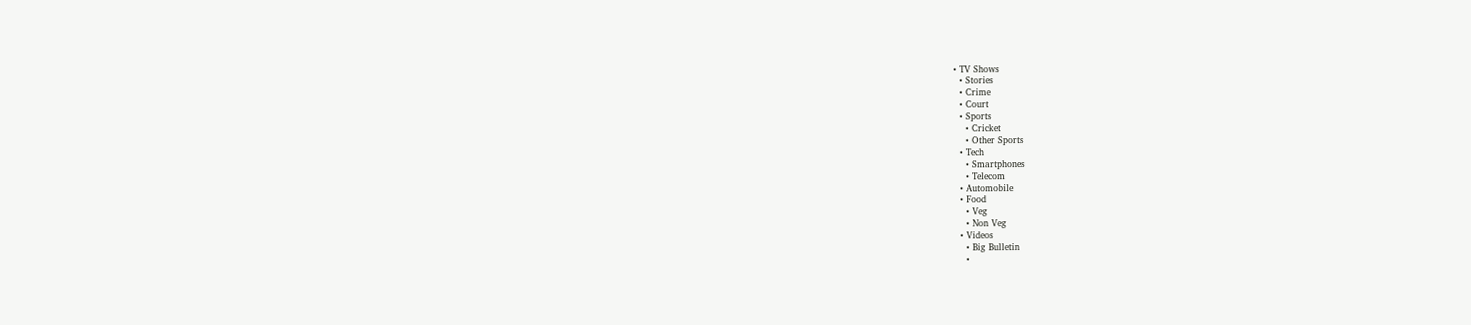• TV Shows
  • Stories
  • Crime
  • Court
  • Sports
    • Cricket
    • Other Sports
  • Tech
    • Smartphones
    • Telecom
  • Automobile
  • Food
    • Veg
    • Non Veg
  • Videos
    • Big Bulletin
    •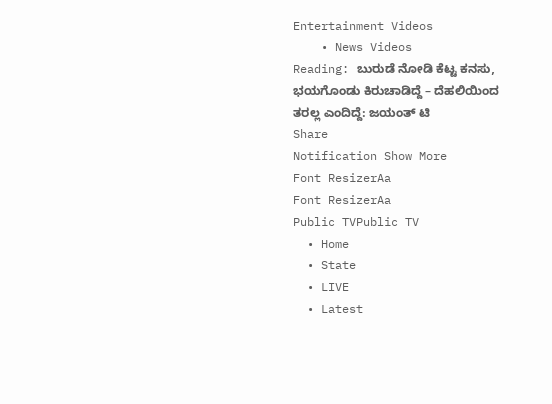Entertainment Videos
    • News Videos
Reading: ಬುರುಡೆ ನೋಡಿ ಕೆಟ್ಟ ಕನಸು, ಭಯಗೊಂಡು ಕಿರುಚಾಡಿದ್ದೆ – ದೆಹಲಿಯಿಂದ ತರಲ್ಲ ಎಂದಿದ್ದೆ: ಜಯಂತ್‌ ಟಿ
Share
Notification Show More
Font ResizerAa
Font ResizerAa
Public TVPublic TV
  • Home
  • State
  • LIVE
  • Latest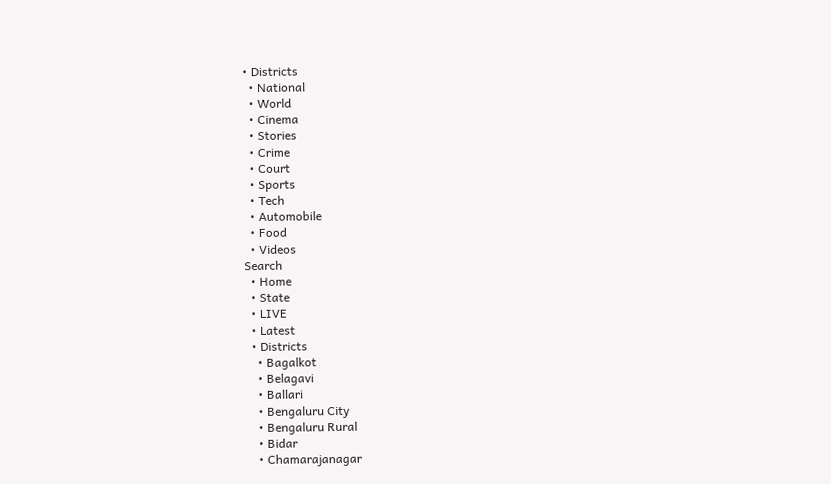• Districts
  • National
  • World
  • Cinema
  • Stories
  • Crime
  • Court
  • Sports
  • Tech
  • Automobile
  • Food
  • Videos
Search
  • Home
  • State
  • LIVE
  • Latest
  • Districts
    • Bagalkot
    • Belagavi
    • Ballari
    • Bengaluru City
    • Bengaluru Rural
    • Bidar
    • Chamarajanagar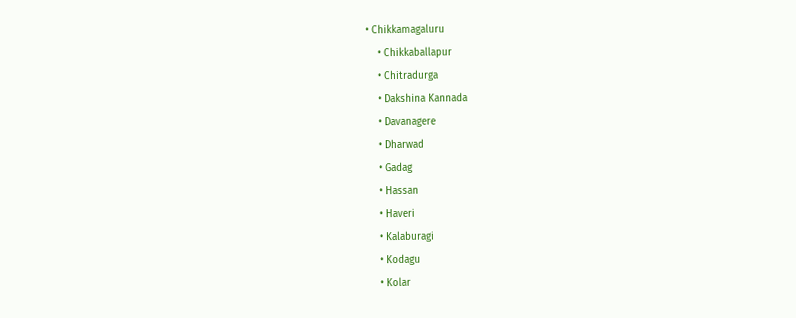• Chikkamagaluru
    • Chikkaballapur
    • Chitradurga
    • Dakshina Kannada
    • Davanagere
    • Dharwad
    • Gadag
    • Hassan
    • Haveri
    • Kalaburagi
    • Kodagu
    • Kolar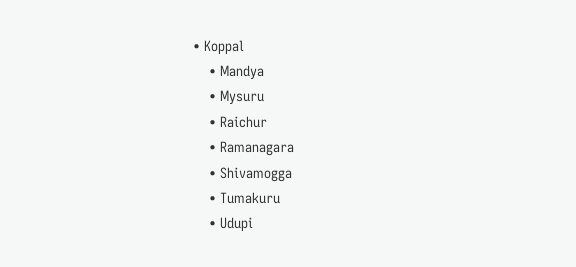• Koppal
    • Mandya
    • Mysuru
    • Raichur
    • Ramanagara
    • Shivamogga
    • Tumakuru
    • Udupi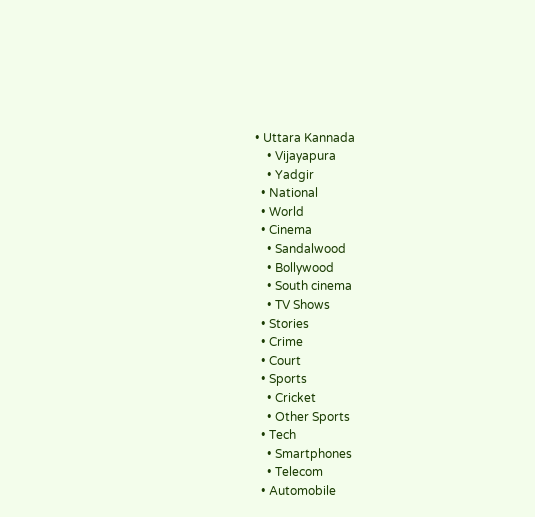• Uttara Kannada
    • Vijayapura
    • Yadgir
  • National
  • World
  • Cinema
    • Sandalwood
    • Bollywood
    • South cinema
    • TV Shows
  • Stories
  • Crime
  • Court
  • Sports
    • Cricket
    • Other Sports
  • Tech
    • Smartphones
    • Telecom
  • Automobile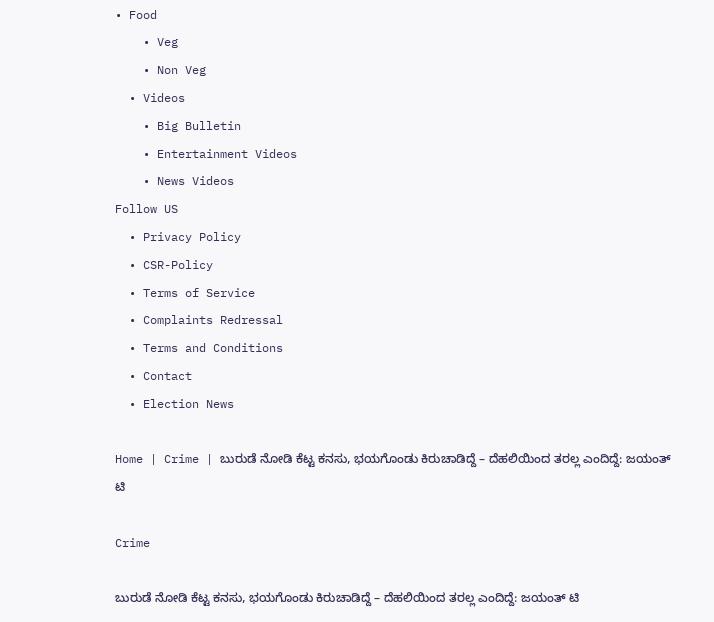• Food
    • Veg
    • Non Veg
  • Videos
    • Big Bulletin
    • Entertainment Videos
    • News Videos
Follow US
  • Privacy Policy
  • CSR-Policy
  • Terms of Service
  • Complaints Redressal
  • Terms and Conditions
  • Contact
  • Election News

Home | Crime | ಬುರುಡೆ ನೋಡಿ ಕೆಟ್ಟ ಕನಸು, ಭಯಗೊಂಡು ಕಿರುಚಾಡಿದ್ದೆ – ದೆಹಲಿಯಿಂದ ತರಲ್ಲ ಎಂದಿದ್ದೆ: ಜಯಂತ್‌ ಟಿ

Crime

ಬುರುಡೆ ನೋಡಿ ಕೆಟ್ಟ ಕನಸು, ಭಯಗೊಂಡು ಕಿರುಚಾಡಿದ್ದೆ – ದೆಹಲಿಯಿಂದ ತರಲ್ಲ ಎಂದಿದ್ದೆ: ಜಯಂತ್‌ ಟಿ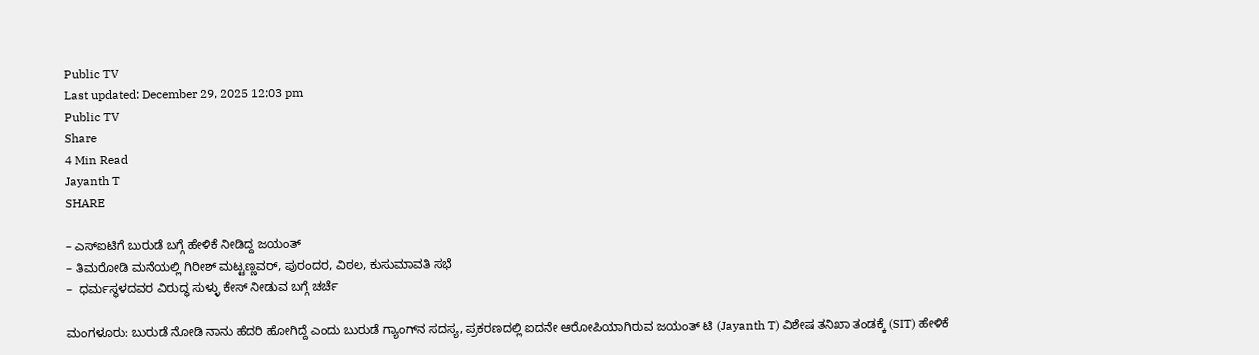Public TV
Last updated: December 29, 2025 12:03 pm
Public TV
Share
4 Min Read
Jayanth T
SHARE

– ಎಸ್‌ಐಟಿಗೆ ಬುರುಡೆ ಬಗ್ಗೆ ಹೇಳಿಕೆ ನೀಡಿದ್ದ ಜಯಂತ್‌
– ತಿಮರೋಡಿ ಮನೆಯಲ್ಲಿ ಗಿರೀಶ್ ಮಟ್ಟಣ್ಣವರ್, ಪುರಂದರ, ವಿಠಲ, ಕುಸುಮಾವತಿ ಸಭೆ
–  ಧರ್ಮಸ್ಥಳದವರ ವಿರುದ್ಧ ಸುಳ್ಳು ಕೇಸ್‌ ನೀಡುವ ಬಗ್ಗೆ ಚರ್ಚೆ

ಮಂಗಳೂರು: ಬುರುಡೆ ನೋಡಿ ನಾನು ಹೆದರಿ ಹೋಗಿದ್ದೆ ಎಂದು ಬುರುಡೆ ಗ್ಯಾಂಗ್‌ನ ಸದಸ್ಯ, ಪ್ರಕರಣದಲ್ಲಿ ಐದನೇ ಆರೋಪಿಯಾಗಿರುವ ಜಯಂತ್ ಟಿ (Jayanth T) ವಿಶೇಷ ತನಿಖಾ ತಂಡಕ್ಕೆ (SIT) ಹೇಳಿಕೆ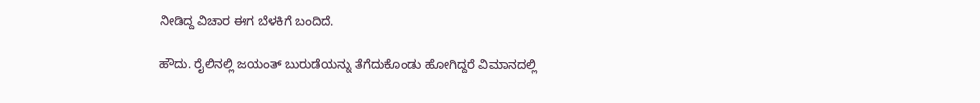ನೀಡಿದ್ದ ವಿಚಾರ ಈಗ ಬೆಳಕಿಗೆ ಬಂದಿದೆ.

ಹೌದು. ರೈಲಿನಲ್ಲಿ ಜಯಂತ್‌ ಬುರುಡೆಯನ್ನು ತೆಗೆದುಕೊಂಡು ಹೋಗಿದ್ದರೆ ವಿಮಾನದಲ್ಲಿ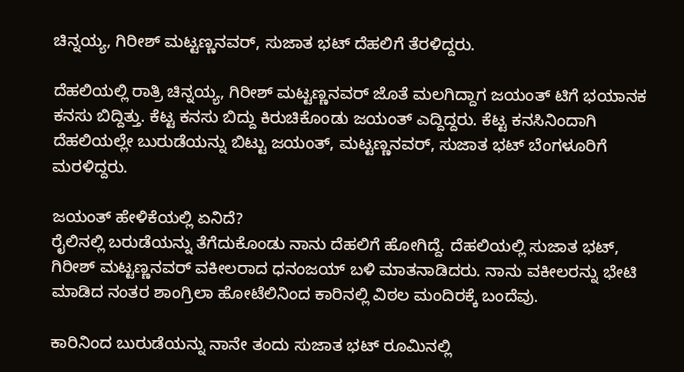ಚಿನ್ನಯ್ಯ, ಗಿರೀಶ್ ಮಟ್ಟಣ್ಣನವರ್, ಸುಜಾತ ಭಟ್ ದೆಹಲಿಗೆ ತೆರಳಿದ್ದರು.

ದೆಹಲಿಯಲ್ಲಿ ರಾತ್ರಿ ಚಿನ್ನಯ್ಯ, ಗಿರೀಶ್ ಮಟ್ಟಣ್ಣನವರ್ ಜೊತೆ ಮಲಗಿದ್ದಾಗ ಜಯಂತ್ ಟಿಗೆ ಭಯಾನಕ ಕನಸು ಬಿದ್ದಿತ್ತು. ಕೆಟ್ಟ ಕನಸು ಬಿದ್ದು ಕಿರುಚಿಕೊಂಡು ಜಯಂತ್‌ ಎದ್ದಿದ್ದರು. ಕೆಟ್ಟ ಕನಸಿನಿಂದಾಗಿ ದೆಹಲಿಯಲ್ಲೇ ಬುರುಡೆಯನ್ನು ಬಿಟ್ಟು ಜಯಂತ್, ಮಟ್ಟಣ್ಣನವರ್, ಸುಜಾತ ಭಟ್ ಬೆಂಗಳೂರಿಗೆ ಮರಳಿದ್ದರು.

ಜಯಂತ್‌ ಹೇಳಿಕೆಯಲ್ಲಿ ಏನಿದೆ?
ರೈಲಿನಲ್ಲಿ ಬರುಡೆಯನ್ನು ತೆಗೆದುಕೊಂಡು ನಾನು ದೆಹಲಿಗೆ ಹೋಗಿದ್ದೆ. ದೆಹಲಿಯಲ್ಲಿ ಸುಜಾತ ಭಟ್, ಗಿರೀಶ್‌ ಮಟ್ಟಣ್ಣನವರ್‌ ವಕೀಲರಾದ ಧನಂಜಯ್ ಬಳಿ ಮಾತನಾಡಿದರು. ನಾನು ವಕೀಲರನ್ನು ಭೇಟಿ ಮಾಡಿದ ನಂತರ ಶಾಂಗ್ರಿಲಾ ಹೋಟೆಲಿನಿಂದ ಕಾರಿನಲ್ಲಿ ವಿಠಲ ಮಂದಿರಕ್ಕೆ ಬಂದೆವು.

ಕಾರಿನಿಂದ ಬುರುಡೆಯನ್ನು ನಾನೇ ತಂದು ಸುಜಾತ ಭಟ್ ರೂಮಿನಲ್ಲಿ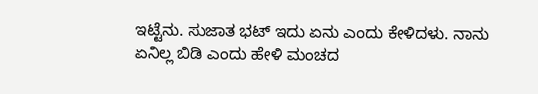ಇಟ್ಟೆನು. ಸುಜಾತ ಭಟ್ ಇದು ಏನು ಎಂದು ಕೇಳಿದಳು. ನಾನು ಏನಿಲ್ಲ ಬಿಡಿ ಎಂದು ಹೇಳಿ ಮಂಚದ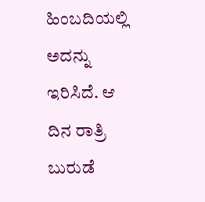ಹಿಂಬದಿಯಲ್ಲಿ ಅದನ್ನು ಇರಿಸಿದೆ. ಆ ದಿನ ರಾತ್ರಿ ಬುರುಡೆ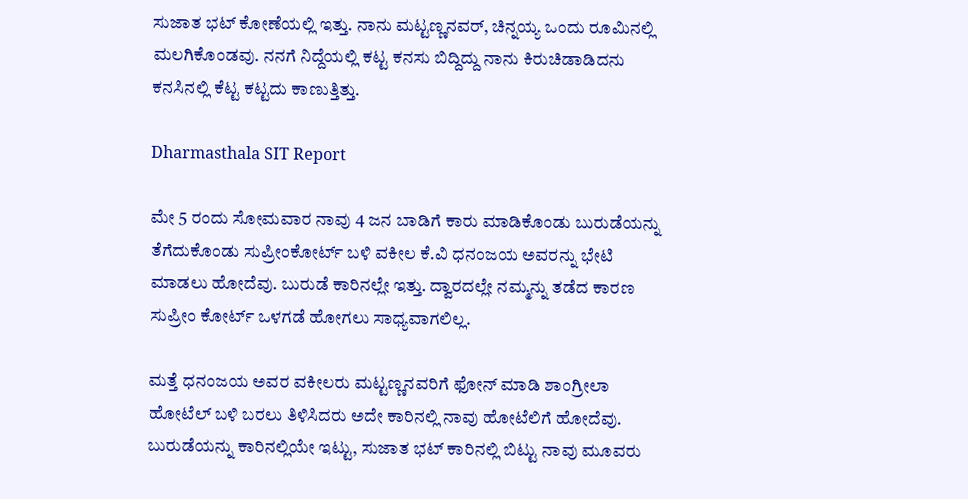ಸುಜಾತ ಭಟ್ ಕೋಣೆಯಲ್ಲಿ ಇತ್ತು. ನಾನು ಮಟ್ಟಣ್ಣನವರ್‌, ಚಿನ್ನಯ್ಯ ಒಂದು ರೂಮಿನಲ್ಲಿ ಮಲಗಿಕೊಂಡವು. ನನಗೆ ನಿದ್ದೆಯಲ್ಲಿ ಕಟ್ಟ ಕನಸು ಬಿದ್ದಿದ್ದು ನಾನು ಕಿರುಚಿಡಾಡಿದನು ಕನಸಿನಲ್ಲಿ ಕೆಟ್ಟ ಕಟ್ಟದು ಕಾಣುತ್ತಿತ್ತು.

Dharmasthala SIT Report

ಮೇ 5 ರಂದು ಸೋಮವಾರ ನಾವು 4 ಜನ ಬಾಡಿಗೆ ಕಾರು ಮಾಡಿಕೊಂಡು ಬುರುಡೆಯನ್ನು ತೆಗೆದುಕೊಂಡು ಸುಪ್ರೀಂಕೋರ್ಟ್ ಬಳಿ ವಕೀಲ ಕೆ.ವಿ ಧನಂಜಯ ಅವರನ್ನು ಭೇಟಿ ಮಾಡಲು ಹೋದೆವು. ಬುರುಡೆ ಕಾರಿನಲ್ಲೇ ಇತ್ತು. ದ್ವಾರದಲ್ಲೇ ನಮ್ಮನ್ನು ತಡೆದ ಕಾರಣ ಸುಪ್ರೀಂ ಕೋರ್ಟ್‌ ಒಳಗಡೆ ಹೋಗಲು ಸಾಧ್ಯವಾಗಲಿಲ್ಲ.

ಮತ್ತೆ ಧನಂಜಯ ಅವರ ವಕೀಲರು ಮಟ್ಟಣ್ಣನವರಿಗೆ ಫೋನ್ ಮಾಡಿ ಶಾಂಗ್ರೀಲಾ ಹೋಟೆಲ್‌ ಬಳಿ ಬರಲು ತಿಳಿಸಿದರು ಅದೇ ಕಾರಿನಲ್ಲಿ ನಾವು ಹೋಟೆಲಿಗೆ ಹೋದೆವು. ಬುರುಡೆಯನ್ನು ಕಾರಿನಲ್ಲಿಯೇ ಇಟ್ಟು, ಸುಜಾತ ಭಟ್ ಕಾರಿನಲ್ಲಿ ಬಿಟ್ಟು ನಾವು ಮೂವರು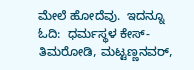ಮೇಲೆ ಹೋದೆವು.  ಇದನ್ನೂ ಓದಿ:  ಧರ್ಮಸ್ಥಳ ಕೇಸ್‌- ತಿಮರೋಡಿ, ಮಟ್ಟಣ್ಣನವರ್‌,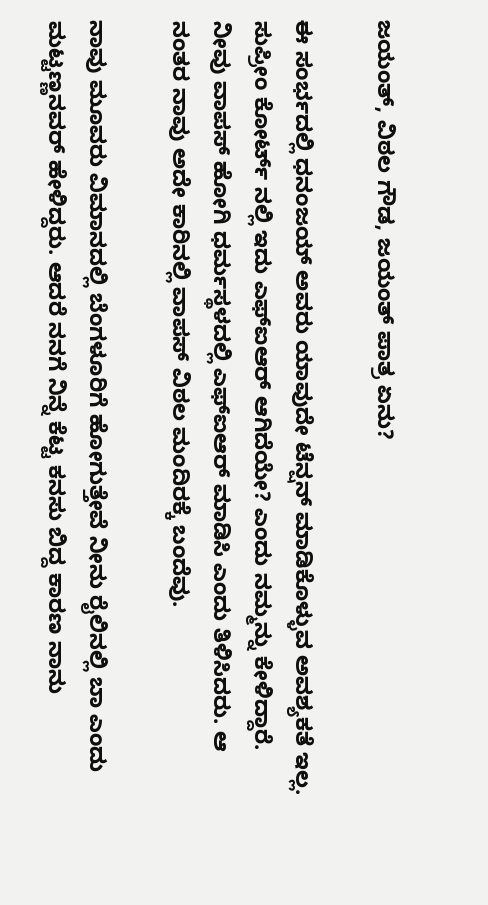ಜಯಂತ್‌, ವಿಠಲ ಗೌಡ, ಜಯಂತ್‌ ಪಾತ್ರ ಏನು?

ಈ ಸಂರ್ಭದಲ್ಲಿ ಧನಂಜಯ್ ಅವರು ಯಾವುದೇ ಟೆನ್ಷನ್‌ ಮಾಡಿಕೊಳ್ಳುವ ಅವಶ್ಯಕತೆ ಇಲ್ಲ. ಸುಪ್ರೀಂ ಕೋರ್ಟ್ ನಲ್ಲಿ ಇದು ಎಫ್‌ಐಆರ್‌ ಆಗಿದೆಯೇ? ಎಂದು ನಮ್ಮನ್ನು ಕೇಳಿದ್ದಾರೆ. ನೀವು ವಾಪಸ್‌ ಹೋಗಿ ಧರ್ಮಸ್ಥಳದಲ್ಲಿ ಎಫ್‌ಐಆರ್‌ ಮಾಡಿಸಿ ಎಂದು ತಿಳಿಸಿದರು. ಆ ನಂತರ ನಾವು ಅದೇ ಕಾರಿನಲ್ಲಿ ವಾಪಸ್‌ ವಿಠಲ ಮಂದಿರಕ್ಕೆ ಬಂದೆವು.

ನಾವು ಮೂವರು ವಿಮಾನದಲ್ಲಿ ಬೆಂಗಳೂರಿಗೆ ಹೋಗುತ್ತೇವೆ ನೀನು ರೈಲಿನಲ್ಲಿ ಬಾ ಎಂದು ಮಟ್ಟಣ್ಣನವರ್‌ ಹೇಳಿದ್ದರು. ಆದರೆ ನನಗೆ ನಿನ್ನೆ ಕೆಟ್ಟ ಕನಸು ಬಿದ್ದ ಕಾರಣ ನಾನು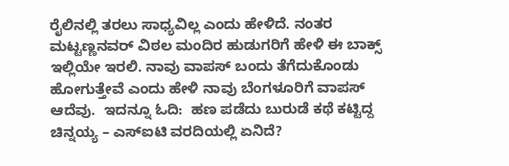ರೈಲಿನಲ್ಲಿ ತರಲು ಸಾಧ್ಯವಿಲ್ಲ ಎಂದು ಹೇಳಿದೆ. ನಂತರ ಮಟ್ಟಣ್ಣನವರ್‌ ವಿಠಲ ಮಂದಿರ ಹುಡುಗರಿಗೆ ಹೇಳಿ ಈ ಬಾಕ್ಸ್‌ ಇಲ್ಲಿಯೇ ಇರಲಿ. ನಾವು ವಾಪಸ್‌ ಬಂದು ತೆಗೆದುಕೊಂಡು ಹೋಗುತ್ತೇವೆ ಎಂದು ಹೇಳಿ ನಾವು ಬೆಂಗಳೂರಿಗೆ ವಾಪಸ್‌ ಆದೆವು.  ಇದನ್ನೂ ಓದಿ:  ಹಣ ಪಡೆದು ಬುರುಡೆ ಕಥೆ ಕಟ್ಟಿದ್ದ ಚಿನ್ನಯ್ಯ – ಎಸ್‌ಐಟಿ ವರದಿಯಲ್ಲಿ ಏನಿದೆ?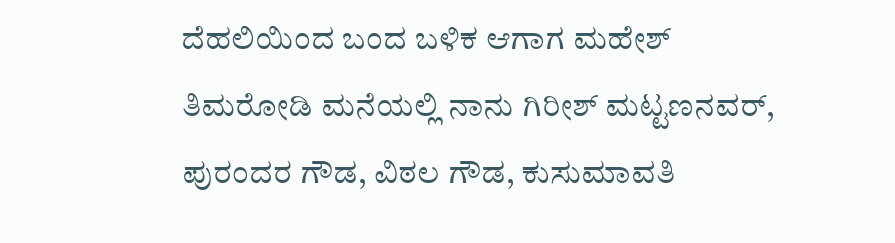ದೆಹಲಿಯಿಂದ ಬಂದ ಬಳಿಕ ಆಗಾಗ ಮಹೇಶ್ ತಿಮರೋಡಿ ಮನೆಯಲ್ಲಿ ನಾನು ಗಿರೀಶ್ ಮಟ್ಟಣನವರ್‌, ಪುರಂದರ ಗೌಡ, ವಿಠಲ ಗೌಡ, ಕುಸುಮಾವತಿ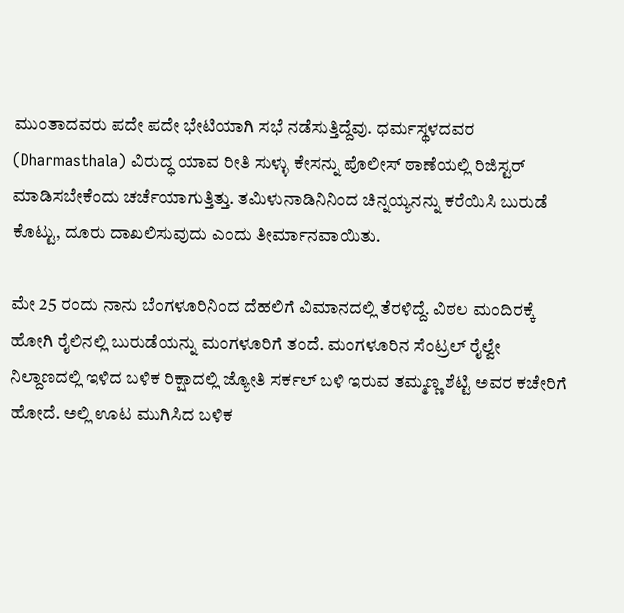ಮುಂತಾದವರು ಪದೇ ಪದೇ ಭೇಟಿಯಾಗಿ ಸಭೆ ನಡೆಸುತ್ತಿದ್ದೆವು. ಧರ್ಮಸ್ಥಳದವರ (Dharmasthala) ವಿರುದ್ಧ ಯಾವ ರೀತಿ ಸುಳ್ಳು ಕೇಸನ್ನು ಪೊಲೀಸ್ ಠಾಣೆಯಲ್ಲಿ ರಿಜಿಸ್ಟರ್ ಮಾಡಿಸಬೇಕೆಂದು ಚರ್ಚೆಯಾಗುತ್ತಿತ್ತು. ತಮಿಳುನಾಡಿನಿನಿಂದ ಚಿನ್ನಯ್ಯನನ್ನು ಕರೆಯಿಸಿ ಬುರುಡೆ ಕೊಟ್ಟು, ದೂರು ದಾಖಲಿಸುವುದು ಎಂದು ತೀರ್ಮಾನವಾಯಿತು.

ಮೇ 25 ರಂದು ನಾನು ಬೆಂಗಳೂರಿನಿಂದ ದೆಹಲಿಗೆ ವಿಮಾನದಲ್ಲಿ ತೆರಳಿದ್ದೆ. ವಿಠಲ ಮಂದಿರಕ್ಕೆ ಹೋಗಿ ರೈಲಿನಲ್ಲಿ ಬುರುಡೆಯನ್ನು ಮಂಗಳೂರಿಗೆ ತಂದೆ. ಮಂಗಳೂರಿನ ಸೆಂಟ್ರಲ್ ರೈಲ್ವೇ ನಿಲ್ದಾಣದಲ್ಲಿ ಇಳಿದ ಬಳಿಕ ರಿಕ್ಷಾದಲ್ಲಿ ಜ್ಯೋತಿ‌ ಸರ್ಕಲ್‌ ಬಳಿ ಇರುವ ತಮ್ಮಣ್ಣ ಶೆಟ್ಟಿ ಅವರ ಕಚೇರಿಗೆ ಹೋದೆ. ಅಲ್ಲಿ ಊಟ ಮುಗಿಸಿದ ಬಳಿಕ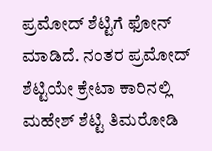ಪ್ರಮೋದ್‌ ಶೆಟ್ಟಿಗೆ ಫೋನ್‌ ಮಾಡಿದೆ. ನಂತರ ಪ್ರಮೋದ್‌ ಶೆಟ್ಟಿಯೇ ಕ್ರೇಟಾ ಕಾರಿನಲ್ಲಿ ಮಹೇಶ್‌ ಶೆಟ್ಟಿ ತಿಮರೋಡಿ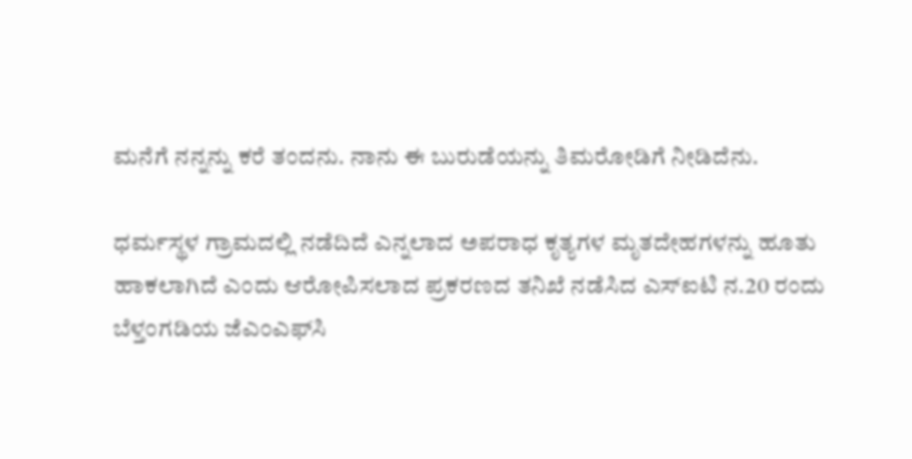ಮನೆಗೆ ನನ್ನನ್ನು ಕರೆ ತಂದನು. ನಾನು ಈ ಬುರುಡೆಯನ್ನು ತಿಮರೋಡಿಗೆ ನೀಡಿದೆನು.

ಧರ್ಮಸ್ಥಳ ಗ್ರಾಮದಲ್ಲಿ ನಡೆದಿದೆ ಎನ್ನಲಾದ ಅಪರಾಧ ಕೃತ್ಯಗಳ ಮೃತದೇಹಗಳನ್ನು ಹೂತು ಹಾಕಲಾಗಿದೆ ಎಂದು ಆರೋಪಿಸಲಾದ ಪ್ರಕರಣದ ತನಿಖೆ ನಡೆಸಿದ ಎಸ್‌ಐಟಿ ನ.20 ರಂದು ಬೆಳ್ತಂಗಡಿಯ ಜೆಎಂಎಫ್‌ಸಿ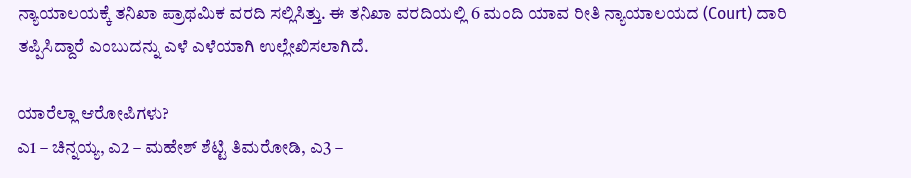ನ್ಯಾಯಾಲಯಕ್ಕೆ ತನಿಖಾ ಪ್ರಾಥಮಿಕ ವರದಿ ಸಲ್ಲಿಸಿತ್ತು. ಈ ತನಿಖಾ ವರದಿಯಲ್ಲಿ 6 ಮಂದಿ ಯಾವ ರೀತಿ ನ್ಯಾಯಾಲಯದ (Court) ದಾರಿ ತಪ್ಪಿಸಿದ್ದಾರೆ ಎಂಬುದನ್ನು ಎಳೆ ಎಳೆಯಾಗಿ ಉಲ್ಲೇಖಿಸಲಾಗಿದೆ.

ಯಾರೆಲ್ಲಾ ಆರೋಪಿಗಳು?
ಎ1 – ಚಿನ್ನಯ್ಯ, ಎ2 – ಮಹೇಶ್‌ ಶೆಟ್ಟಿ ತಿಮರೋಡಿ, ಎ3 –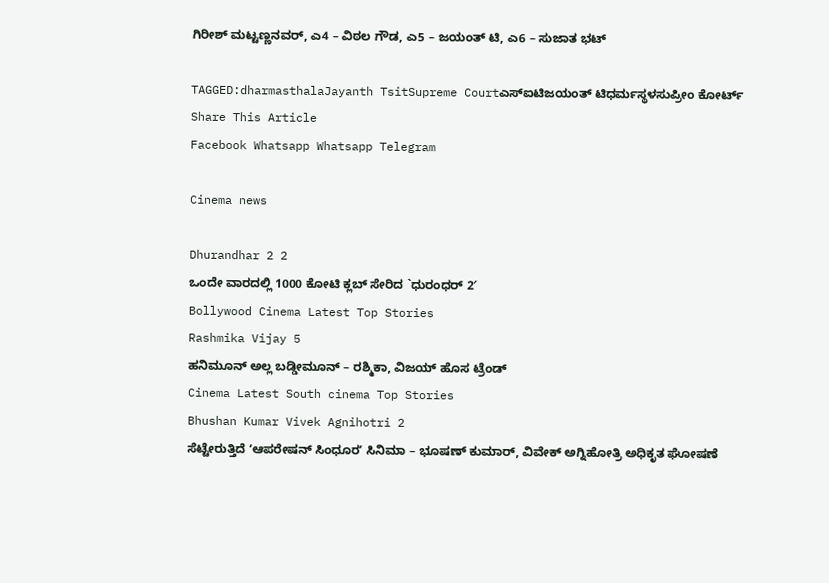ಗಿರೀಶ್‌ ಮಟ್ಟಣ್ಣನವರ್‌, ಎ4 – ವಿಠಲ ಗೌಡ, ಎ5 – ಜಯಂತ್‌ ಟಿ, ಎ6 – ಸುಜಾತ ಭಟ್‌

TAGGED:dharmasthalaJayanth TsitSupreme Courtಎಸ್‍ಐಟಿಜಯಂತ್‌ ಟಿಧರ್ಮಸ್ಥಳಸುಪ್ರೀಂ ಕೋರ್ಟ್
Share This Article
Facebook Whatsapp Whatsapp Telegram

Cinema news

Dhurandhar 2 2
ಒಂದೇ ವಾರದಲ್ಲಿ 1000 ಕೋಟಿ ಕ್ಲಬ್ ಸೇರಿದ `ಧುರಂಧರ್ 2′
Bollywood Cinema Latest Top Stories
Rashmika Vijay 5
ಹನಿಮೂನ್ ಅಲ್ಲ ಬಡ್ಡೀಮೂನ್ – ರಶ್ಮಿಕಾ, ವಿಜಯ್ ಹೊಸ ಟ್ರೆಂಡ್
Cinema Latest South cinema Top Stories
Bhushan Kumar Vivek Agnihotri 2
ಸೆಟ್ಟೇರುತ್ತಿದೆ ʻಆಪರೇಷನ್‌ ಸಿಂಧೂರʼ ಸಿನಿಮಾ – ಭೂಷಣ್ ಕುಮಾರ್, ವಿವೇಕ್ ಅಗ್ನಿಹೋತ್ರಿ ಅಧಿಕೃತ ಘೋಷಣೆ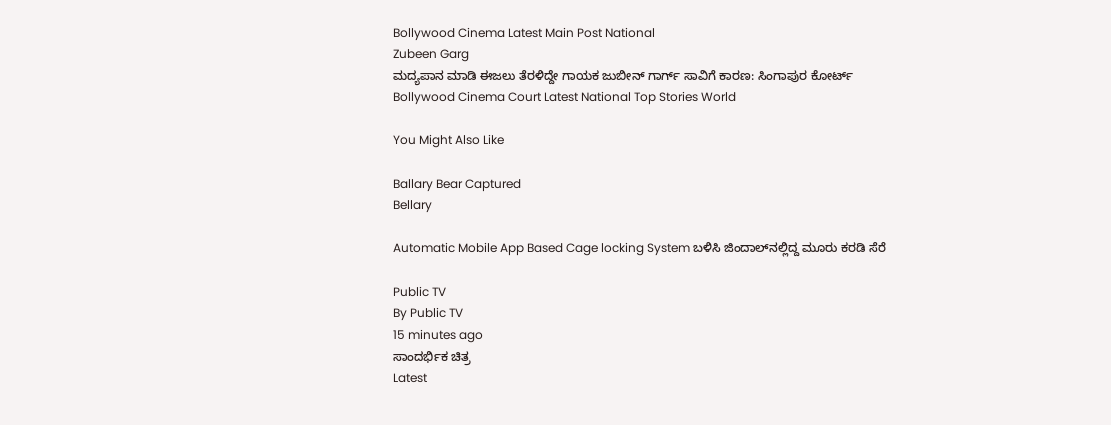Bollywood Cinema Latest Main Post National
Zubeen Garg
ಮದ್ಯಪಾನ ಮಾಡಿ ಈಜಲು ತೆರಳಿದ್ದೇ ಗಾಯಕ ಜುಬೀನ್ ಗಾರ್ಗ್ ಸಾವಿಗೆ ಕಾರಣ: ಸಿಂಗಾಪುರ ಕೋರ್ಟ್‌
Bollywood Cinema Court Latest National Top Stories World

You Might Also Like

Ballary Bear Captured
Bellary

Automatic Mobile App Based Cage locking System ಬಳಿಸಿ ಜಿಂದಾಲ್‌ನಲ್ಲಿದ್ದ ಮೂರು ಕರಡಿ ಸೆರೆ

Public TV
By Public TV
15 minutes ago
ಸಾಂದರ್ಭಿಕ ಚಿತ್ರ
Latest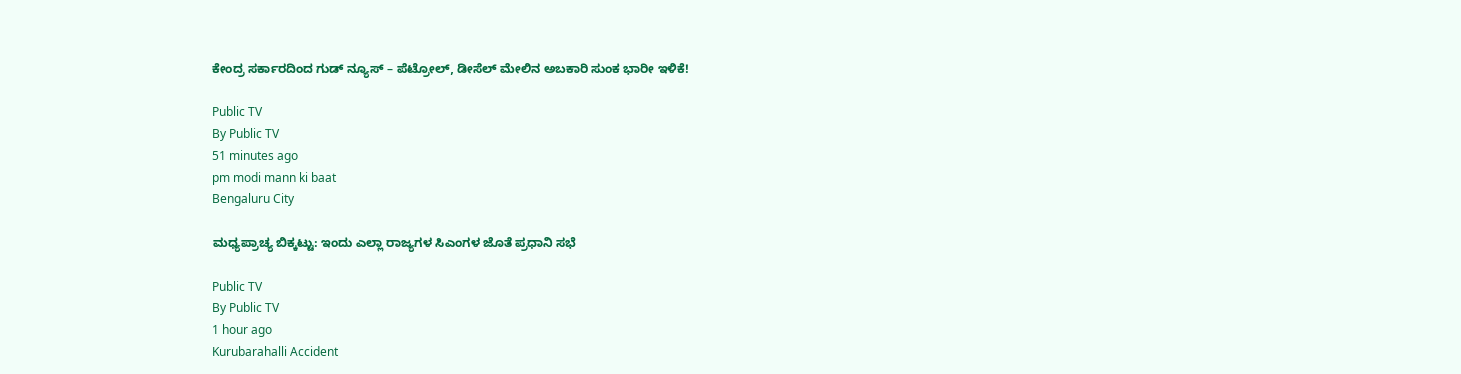ಕೇಂದ್ರ ಸರ್ಕಾರದಿಂದ ಗುಡ್‌ ನ್ಯೂಸ್‌ – ಪೆಟ್ರೋಲ್‌, ಡೀಸೆಲ್‌ ಮೇಲಿನ ಅಬಕಾರಿ ಸುಂಕ ಭಾರೀ ಇಳಿಕೆ!

Public TV
By Public TV
51 minutes ago
pm modi mann ki baat
Bengaluru City

ಮಧ್ಯಪ್ರಾಚ್ಯ ಬಿಕ್ಕಟ್ಟು: ಇಂದು ಎಲ್ಲಾ ರಾಜ್ಯಗಳ ಸಿಎಂಗಳ ಜೊತೆ ಪ್ರಧಾನಿ ಸಭೆ

Public TV
By Public TV
1 hour ago
Kurubarahalli Accident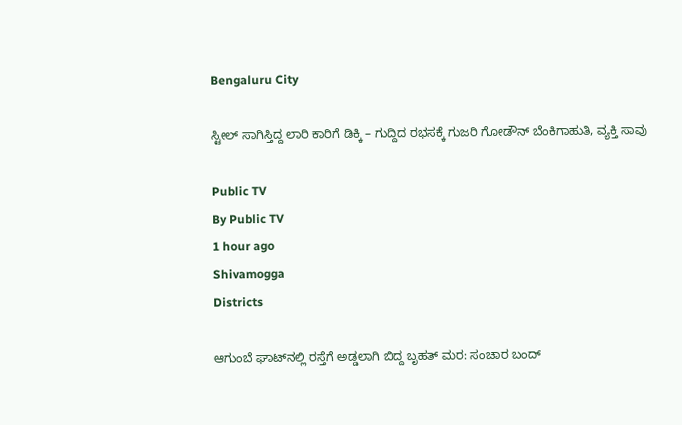Bengaluru City

ಸ್ಟೀಲ್ ಸಾಗಿಸ್ತಿದ್ದ ಲಾರಿ ಕಾರಿಗೆ ಡಿಕ್ಕಿ – ಗುದ್ದಿದ ರಭಸಕ್ಕೆ ಗುಜರಿ ಗೋಡೌನ್ ಬೆಂಕಿಗಾಹುತಿ, ವ್ಯಕ್ತಿ ಸಾವು

Public TV
By Public TV
1 hour ago
Shivamogga
Districts

ಆಗುಂಬೆ ಘಾಟ್‌ನಲ್ಲಿ ರಸ್ತೆಗೆ ಅಡ್ಡಲಾಗಿ ಬಿದ್ದ ಬೃಹತ್ ಮರ: ಸಂಚಾರ ಬಂದ್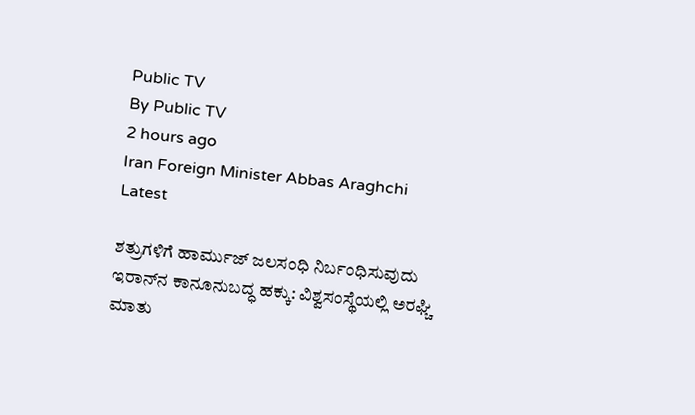Public TV
By Public TV
2 hours ago
Iran Foreign Minister Abbas Araghchi
Latest

ಶತ್ರುಗಳಿಗೆ ಹಾರ್ಮುಜ್‌ ಜಲಸಂಧಿ ನಿರ್ಬಂಧಿಸುವುದು ಇರಾನ್‌ನ ಕಾನೂನುಬದ್ಧ ಹಕ್ಕು: ವಿಶ್ವಸಂಸ್ಥೆಯಲ್ಲಿ ಅರಘ್ಚಿ ಮಾತು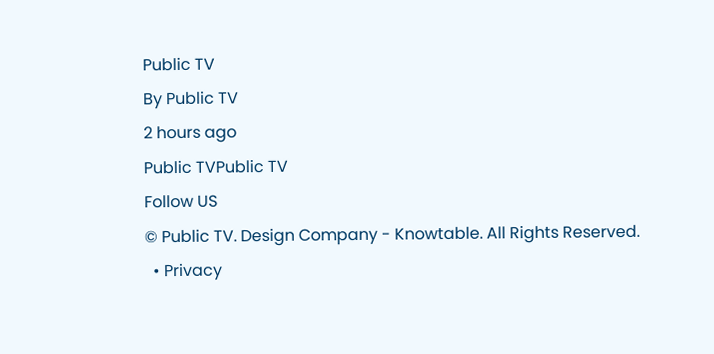Public TV
By Public TV
2 hours ago
Public TVPublic TV
Follow US
© Public TV. Design Company - Knowtable. All Rights Reserved.
  • Privacy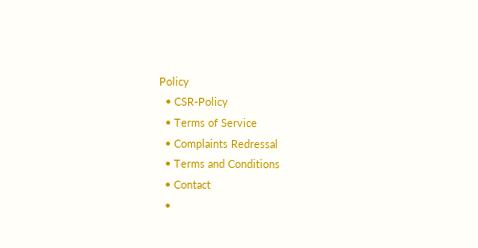Policy
  • CSR-Policy
  • Terms of Service
  • Complaints Redressal
  • Terms and Conditions
  • Contact
  •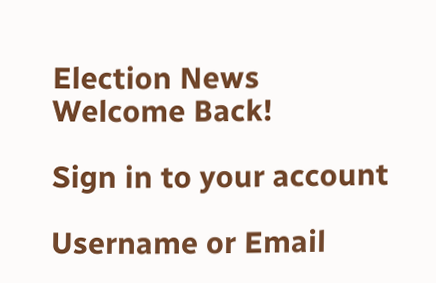Election News
Welcome Back!

Sign in to your account

Username or Email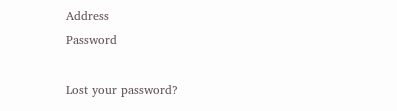Address
Password

Lost your password?